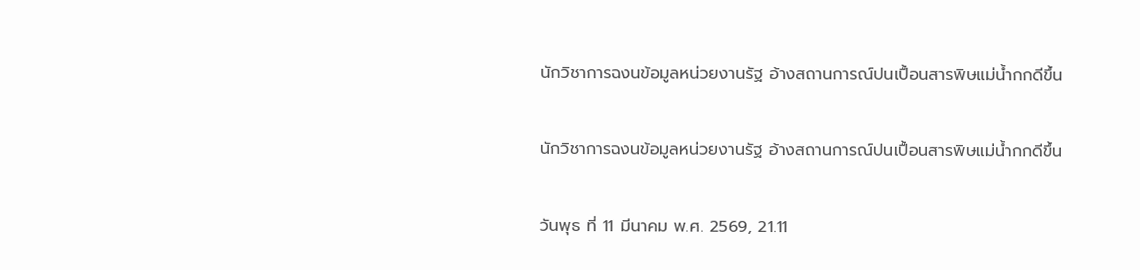นักวิชาการฉงนข้อมูลหน่วยงานรัฐ อ้างสถานการณ์ปนเปื้อนสารพิษแม่น้ำกกดีขึ้น

นักวิชาการฉงนข้อมูลหน่วยงานรัฐ อ้างสถานการณ์ปนเปื้อนสารพิษแม่น้ำกกดีขึ้น

วันพุธ ที่ 11 มีนาคม พ.ศ. 2569, 21.11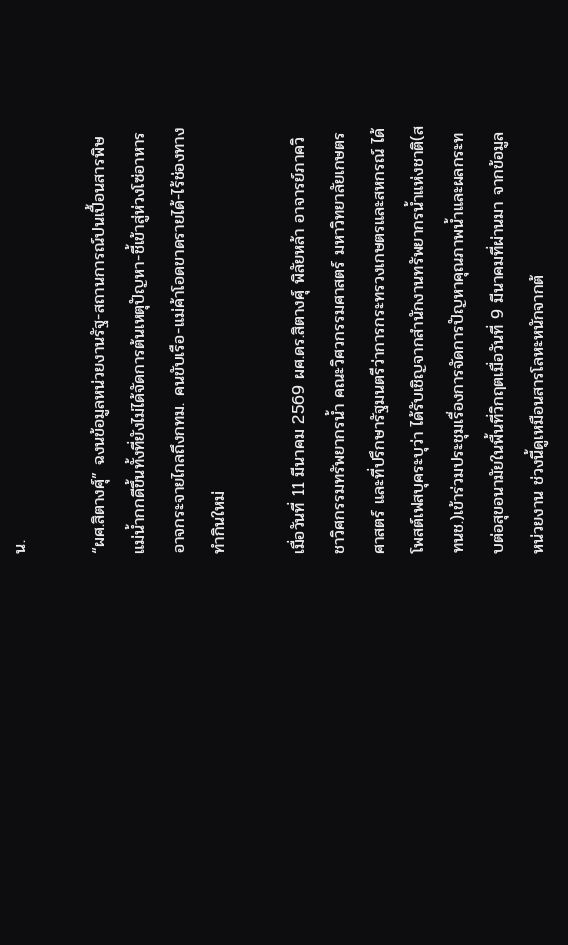น.

“ผศ.สิตางศุ์” ฉงนข้อมูลหน่วยงานรัฐ-สถานการณ์ปนเปื้อนสารพิษแม่น้ำกกดีขึ้นทั้งที่ยังไม่ได้จัดการต้นเหตุปัญหา-ชี้เข้าสู่ห่วงโซ่อาหารอาจกระจายไกลถึงกทม. คนขับเรือ-แม่ค้าโอดขาดรายได้-ไร้ช่องทางทำกินใหม่

เมื่อวันที่ 11 มีนาคม 2569 ผศ.ดร.สิตางศุ์ พิลัยหล้า อาจารย์ภาควิชาวิศกรรมทรัพยากรน้ำ คณะวิศวกรรมศาสตร์ มหาวิทยาลัยเกษตรศาสตร์ และที่ปรึกษารัฐมนตรีว่าการกระทรวงเกษตรและสหกรณ์ ได้โพสต์เฟสบุคระบุว่า ได้รับเชิญจากสำนักงานทรัพยากรน้ำแห่งชาติ(สทนช.)เข้าร่วมประชุมเรื่องการจัดการปัญหาคุณภาพน้ำและผลกระทบต่อสุขอนามัยในพื้นที่วิกฤตเมื่อวันที่ 9 มีนาคมที่ผ่านมา จากข้อมูลหน่วยงาน ช่วงนี้ดูเหมือนสารโลหะหนักจากต้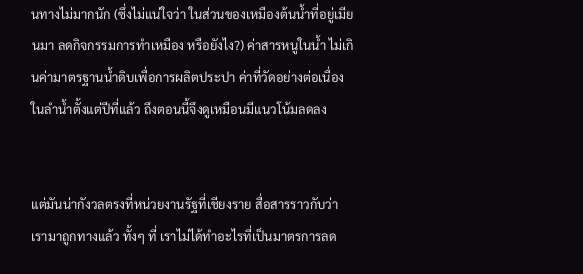นทางไม่มากนัก (ซึ่งไม่แน่ใจว่า ในส่วนของเหมืองต้นน้ำที่อยู่เมียนมา ลดกิจกรรมการทำเหมือง หรือยังไง?) ค่าสารหนูในน้ำ ไม่เกินค่ามาตรฐานน้ำดิบเพื่อการผลิตประปา ค่าที่วัดอย่างต่อเนื่องในลำน้ำตั้งแต่ปีที่แล้ว ถึงตอนนี้จึงดูเหมือนมีแนวโน้มลดลง


แต่มันน่ากังวลตรงที่หน่วยงานรัฐที่เชียงราย สื่อสารราวกับว่า เรามาถูกทางแล้ว ทั้งๆ ที่ เราไม่ได้ทำอะไรที่เป็นมาตรการลด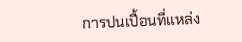การปนเปื้อนที่แหล่ง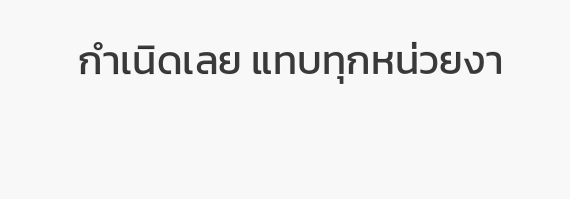กำเนิดเลย แทบทุกหน่วยงา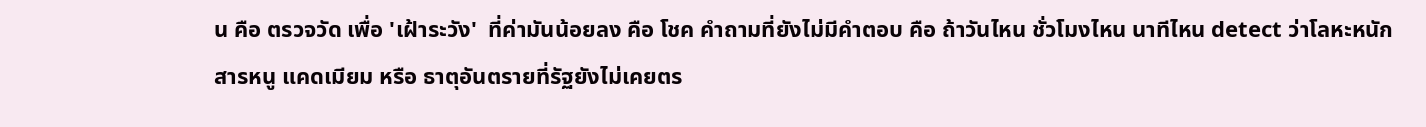น คือ ตรวจวัด เพื่อ 'เฝ้าระวัง'  ที่ค่ามันน้อยลง คือ โชค คำถามที่ยังไม่มีคำตอบ คือ ถ้าวันไหน ชั่วโมงไหน นาทีไหน detect ว่าโลหะหนัก สารหนู แคดเมียม หรือ ธาตุอันตรายที่รัฐยังไม่เคยตร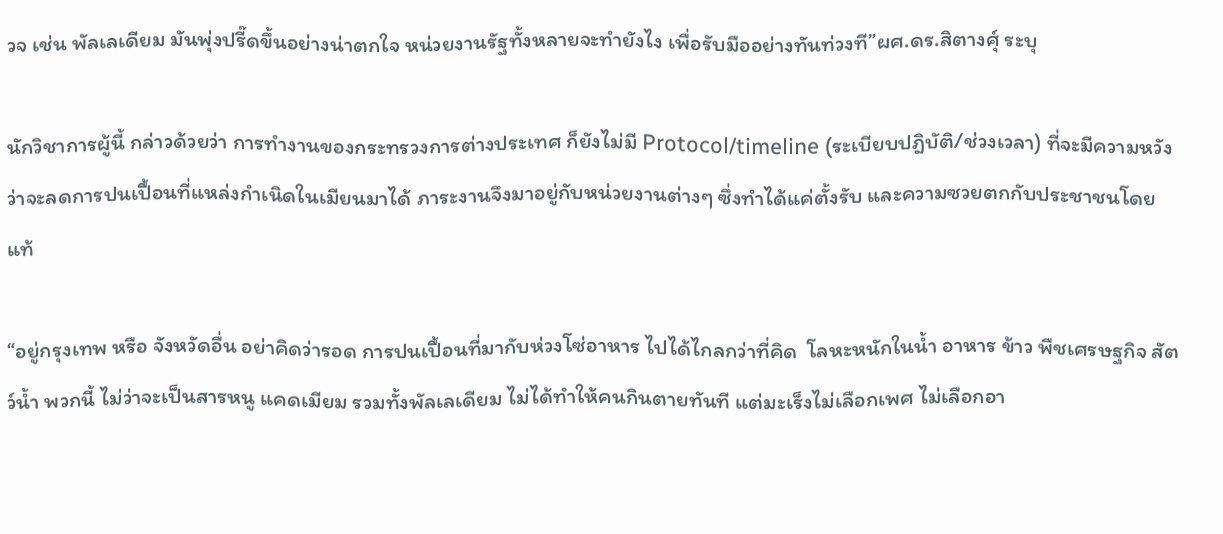วจ เช่น พัลเลเดียม มันพุ่งปรี๊ดขึ้นอย่างน่าตกใจ หน่วยงานรัฐทั้งหลายจะทำยังไง เพื่อรับมืออย่างทันท่วงที”ผศ.ดร.สิตางศุ์ ระบุ

นักวิชาการผู้นี้ กล่าวด้วยว่า การทำงานของกระทรวงการต่างประเทศ ก็ยังไม่มี Protocol/timeline (ระเบียบปฎิบัติ/ช่วงเวลา) ที่จะมีความหวังว่าจะลดการปนเปื้อนที่แหล่งกำเนิดในเมียนมาได้ ภาระงานจึงมาอยู่กับหน่วยงานต่างๆ ซึ่งทำได้แค่ตั้งรับ และความซวยตกกับประชาชนโดยแท้

“อยู่กรุงเทพ หรือ จังหวัดอื่น อย่าคิดว่ารอด การปนเปื้อนที่มากับห่วงโซ่อาหาร ไปได้ไกลกว่าที่คิด  โลหะหนักในน้ำ อาหาร ข้าว พืชเศรษฐกิจ สัตว์น้ำ พวกนี้ ไม่ว่าจะเป็นสารหนู แคดเมียม รวมทั้งพัลเลเดียม ไม่ได้ทำให้คนกินตายทันที แต่มะเร็งไม่เลือกเพศ ไม่เลือกอา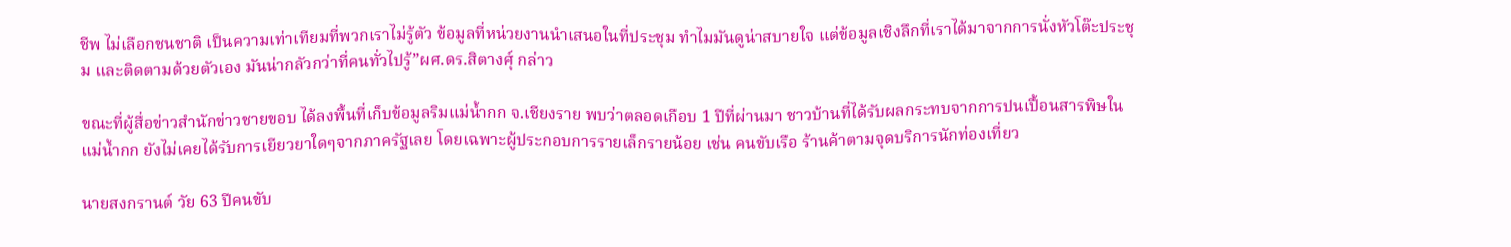ชีพ ไม่เลือกชนชาติ เป็นความเท่าเทียมที่พวกเราไม่รู้ตัว ข้อมูลที่หน่วยงานนำเสนอในที่ประชุม ทำไมมันดูน่าสบายใจ แต่ข้อมูลเชิงลึกที่เราได้มาจากการนั่งหัวโต๊ะประชุม และติดตามด้วยตัวเอง มันน่ากลัวกว่าที่คนทั่วไปรู้”ผศ.ดร.สิตางศุ์ กล่าว

ขณะที่ผู้สื่อข่าวสำนักข่าวชายขอบ ได้ลงพื้นที่เก็บข้อมูลริมแม่น้ำกก จ.เชียงราย พบว่าตลอดเกือบ 1 ปีที่ผ่านมา ชาวบ้านที่ได้รับผลกระทบจากการปนเปื้อนสารพิษในแม่น้ำกก ยังไม่เคยได้รับการเยียวยาใดๆจากภาครัฐเลย โดยเฉพาะผู้ประกอบการรายเล็กรายน้อย เช่น คนขับเรือ ร้านค้าตามจุดบริการนักท่องเที่ยว

นายสงกรานต์ วัย 63 ปีคนขับ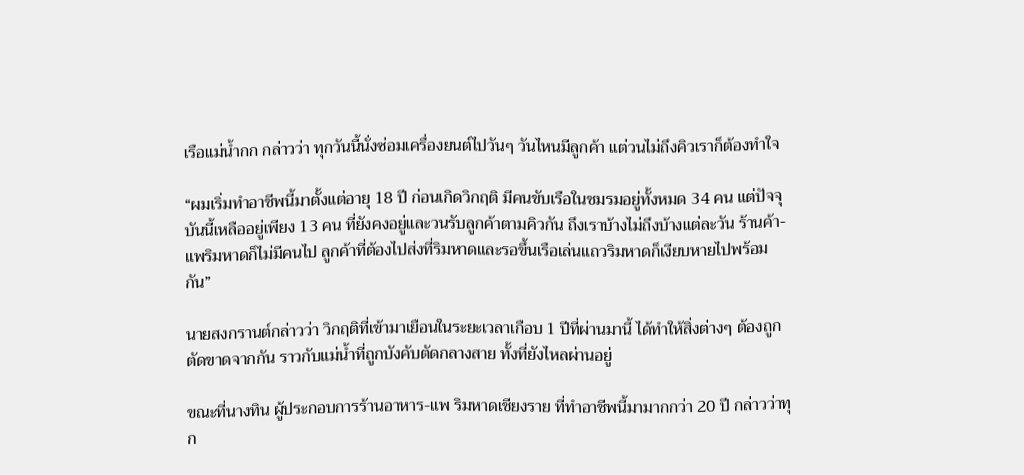เรือแม่น้ำกก กล่าวว่า ทุกวันนี้นั่งซ่อมเครื่องยนต์ไปวันๆ วันไหนมีลูกค้า แต่วนไม่ถึงคิวเราก็ต้องทำใจ

“ผมเริ่มทำอาชีพนี้มาตั้งแต่อายุ 18 ปี ก่อนเกิดวิกฤติ มีคนขับเรือในชมรมอยู่ทั้งหมด 34 คน แต่ปัจจุบันนี้เหลืออยู่เพียง 13 คน ที่ยังคงอยู่และวนรับลูกค้าตามคิวกัน ถึงเราบ้างไม่ถึงบ้างแต่ละวัน ร้านค้า-แพริมหาดก็ไม่มีคนไป ลูกค้าที่ต้องไปส่งที่ริมหาดและรอขึ้นเรือเล่นแถวริมหาดก็เงียบหายไปพร้อมกัน”

นายสงกรานต์กล่าวว่า วิกฤติที่เข้ามาเยือนในระยะเวลาเกือบ 1 ปีที่ผ่านมานี้ ได้ทำให้สิ่งต่างๆ ต้องถูกตัดขาดจากกัน ราวกับแม่น้ำที่ถูกบังคับตัดกลางสาย ทั้งที่ยังไหลผ่านอยู่

ขณะที่นางทิน ผู้ประกอบการร้านอาหาร-แพ ริมหาดเชียงราย ที่ทำอาชีพนี้มามากกว่า 20 ปี กล่าวว่าทุก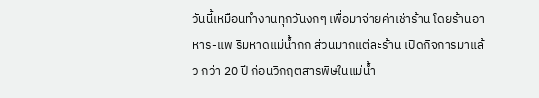วันนี้เหมือนทำงานทุกวันงกๆ เพื่อมาจ่ายค่าเช่าร้าน โดยร้านอาหาร-แพ ริมหาดแม่น้ำกก ส่วนมากแต่ละร้าน เปิดกิจการมาแล้ว กว่า 20 ปี ก่อนวิกฤตสารพิษในแม่น้ำ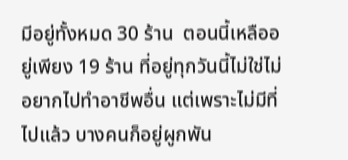มีอยู่ทั้งหมด 30 ร้าน  ตอนนี้เหลืออยู่เพียง 19 ร้าน ที่อยู่ทุกวันนี้ไม่ใช่ไม่อยากไปทำอาชีพอื่น แต่เพราะไม่มีที่ไปแล้ว บางคนก็อยู่ผูกพัน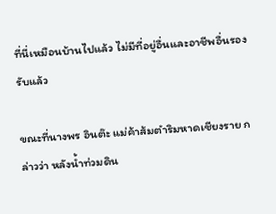ที่นี่เหมือนบ้านไปแล้ว ไม่มีที่อยู่อื่นและอาชีพอื่นรองรับแล้ว

ขณะที่นางพร อินต๊ะ แม่ค้าส้มตำริมหาดเชียงราย กล่าวว่า หลังน้ำท่วมดิน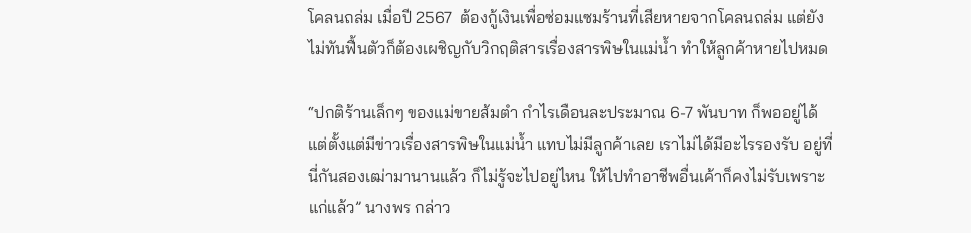โคลนถล่ม เมื่อปี 2567  ต้องกู้เงินเพื่อซ่อมแซมร้านที่เสียหายจากโคลนถล่ม แต่ยังไม่ทันฟื้นตัวก็ต้องเผชิญกับวิกฤติสารเรื่องสารพิษในแม่น้ำ ทำให้ลูกค้าหายไปหมด

“ปกติร้านเล็กๆ ของแม่ขายส้มตำ กำไรเดือนละประมาณ 6-7 พันบาท ก็พออยู่ได้ แต่ตั้งแต่มีข่าวเรื่องสารพิษในแม่น้ำ แทบไม่มีลูกค้าเลย เราไม่ได้มีอะไรรองรับ อยู่ที่นี่กันสองเฒ่ามานานแล้ว ก็ไม่รู้จะไปอยู่ไหน ให้ไปทำอาชีพอื่นเค้าก็คงไม่รับเพราะแก่แล้ว” นางพร กล่าว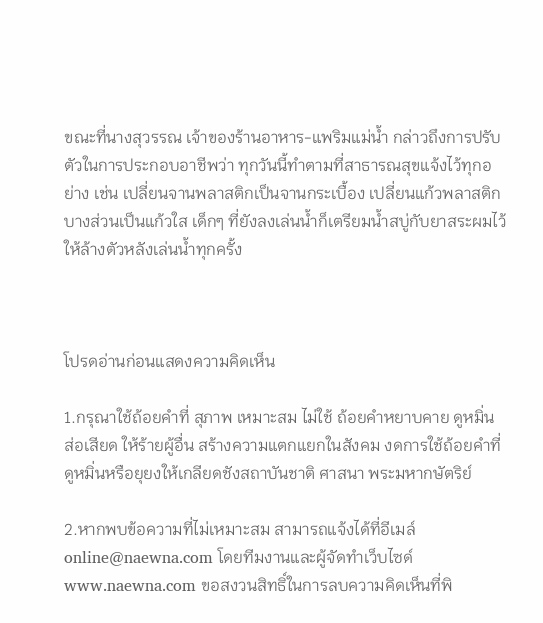ขณะที่นางสุวรรณ เจ้าของร้านอาหาร-แพริมแม่น้ำ กล่าวถึงการปรับตัวในการประกอบอาชีพว่า ทุกวันนี้ทำตามที่สาธารณสุขแจ้งไว้ทุกอย่าง เช่น เปลี่ยนจานพลาสติกเป็นจานกระเบื้อง เปลี่ยนแก้วพลาสติกบางส่วนเป็นแก้วใส เด็กๆ ที่ยังลงเล่นน้ำก็เตรียมน้ำสบู่กับยาสระผมไว้ให้ล้างตัวหลังเล่นน้ำทุกครั้ง



โปรดอ่านก่อนแสดงความคิดเห็น

1.กรุณาใช้ถ้อยคำที่ สุภาพ เหมาะสม ไม่ใช้ ถ้อยคำหยาบคาย ดูหมิ่น ส่อเสียด ให้ร้ายผู้อื่น สร้างความแตกแยกในสังคม งดการใช้ถ้อยคำที่ดูหมิ่นหรือยุยงให้เกลียดชังสถาบันชาติ ศาสนา พระมหากษัตริย์

2.หากพบข้อความที่ไม่เหมาะสม สามารถแจ้งได้ที่อีเมล์ online@naewna.com โดยทีมงานและผู้จัดทำเว็บไซด์ www.naewna.com ขอสงวนสิทธิ์ในการลบความคิดเห็นที่พิ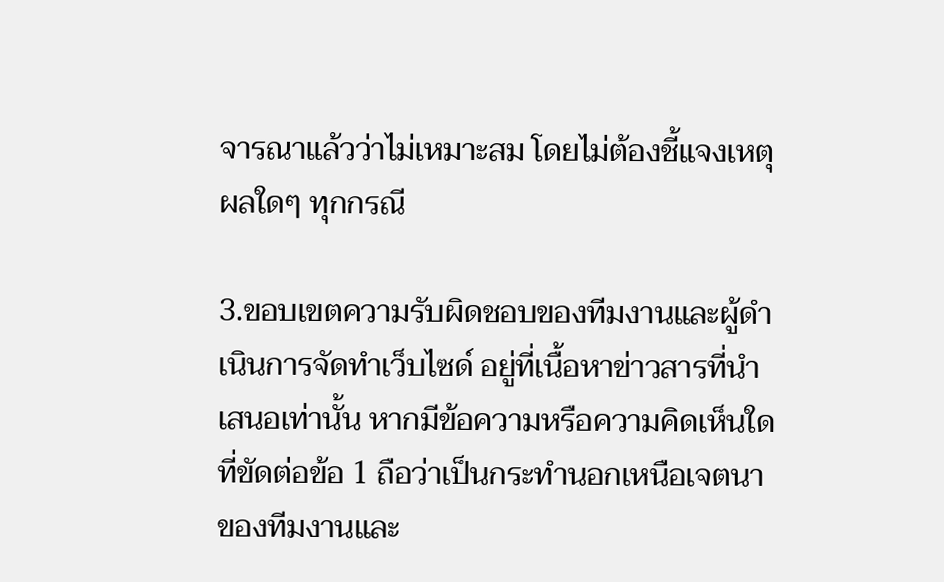จารณาแล้วว่าไม่เหมาะสม โดยไม่ต้องชี้แจงเหตุผลใดๆ ทุกกรณี

3.ขอบเขตความรับผิดชอบของทีมงานและผู้ดำเนินการจัดทำเว็บไซด์ อยู่ที่เนื้อหาข่าวสารที่นำเสนอเท่านั้น หากมีข้อความหรือความคิดเห็นใดที่ขัดต่อข้อ 1 ถือว่าเป็นกระทำนอกเหนือเจตนาของทีมงานและ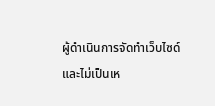ผู้ดำเนินการจัดทำเว็บไซด์ และไม่เป็นเห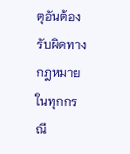ตุอันต้องรับผิดทางกฎหมายในทุกกรณี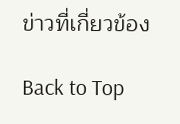ข่าวที่เกี่ยวข้อง

Back to Top